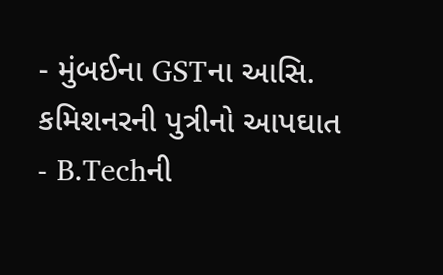- મુંબઈના GSTના આસિ. કમિશનરની પુત્રીનો આપઘાત
- B.Techની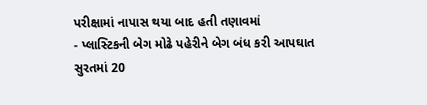પરીક્ષામાં નાપાસ થયા બાદ હતી તણાવમાં
- પ્લાસ્ટિકની બેગ મોઢે પહેરીને બેગ બંધ કરી આપઘાત
સુરતમાં 20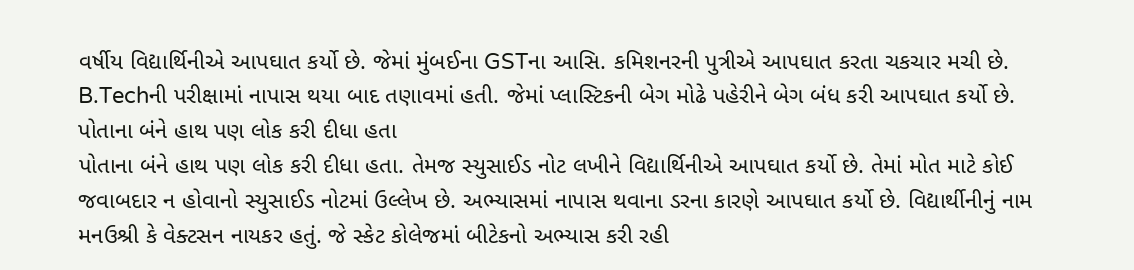વર્ષીય વિદ્યાર્થિનીએ આપઘાત કર્યો છે. જેમાં મુંબઈના GSTના આસિ. કમિશનરની પુત્રીએ આપઘાત કરતા ચકચાર મચી છે. B.Techની પરીક્ષામાં નાપાસ થયા બાદ તણાવમાં હતી. જેમાં પ્લાસ્ટિકની બેગ મોઢે પહેરીને બેગ બંધ કરી આપઘાત કર્યો છે.
પોતાના બંને હાથ પણ લોક કરી દીધા હતા
પોતાના બંને હાથ પણ લોક કરી દીધા હતા. તેમજ સ્યુસાઈડ નોટ લખીને વિદ્યાર્થિનીએ આપઘાત કર્યો છે. તેમાં મોત માટે કોઈ જવાબદાર ન હોવાનો સ્યુસાઈડ નોટમાં ઉલ્લેખ છે. અભ્યાસમાં નાપાસ થવાના ડરના કારણે આપઘાત કર્યો છે. વિદ્યાર્થીનીનું નામ મનઉશ્રી કે વેક્ટસન નાયકર હતું. જે સ્કેટ કોલેજમાં બીટેકનો અભ્યાસ કરી રહી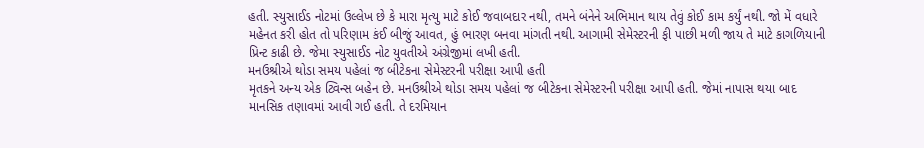હતી. સ્યુસાઈડ નોટમાં ઉલ્લેખ છે કે મારા મૃત્યુ માટે કોઈ જવાબદાર નથી, તમને બંનેને અભિમાન થાય તેવું કોઈ કામ કર્યું નથી. જો મેં વધારે મહેનત કરી હોત તો પરિણામ કંઈ બીજું આવત, હું ભારણ બનવા માંગતી નથી. આગામી સેમેસ્ટરની ફી પાછી મળી જાય તે માટે કાગળિયાની પ્રિન્ટ કાઢી છે. જેમા સ્યુસાઈડ નોટ યુવતીએ અંગ્રેજીમાં લખી હતી.
મનઉશ્રીએ થોડા સમય પહેલાં જ બીટેકના સેમેસ્ટરની પરીક્ષા આપી હતી
મૃતકને અન્ય એક ટ્વિન્સ બહેન છે. મનઉશ્રીએ થોડા સમય પહેલાં જ બીટેકના સેમેસ્ટરની પરીક્ષા આપી હતી. જેમાં નાપાસ થયા બાદ માનસિક તણાવમાં આવી ગઈ હતી. તે દરમિયાન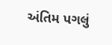અંતિમ પગલું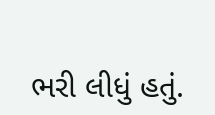ભરી લીધું હતું.